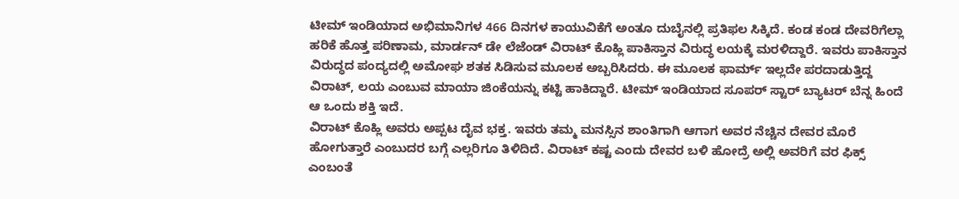ಟೀಮ್ ಇಂಡಿಯಾದ ಅಭಿಮಾನಿಗಳ 466 ದಿನಗಳ ಕಾಯುವಿಕೆಗೆ ಅಂತೂ ದುಬೈನಲ್ಲಿ ಪ್ರತಿಫಲ ಸಿಕ್ಕಿದೆ. ಕಂಡ ಕಂಡ ದೇವರಿಗೆಲ್ಲಾ ಹರಿಕೆ ಹೊತ್ತ ಪರಿಣಾಮ, ಮಾರ್ಡನ್ ಡೇ ಲೆಜೆಂಡ್ ವಿರಾಟ್ ಕೊಹ್ಲಿ ಪಾಕಿಸ್ತಾನ ವಿರುದ್ಧ ಲಯಕ್ಕೆ ಮರಳಿದ್ದಾರೆ. ಇವರು ಪಾಕಿಸ್ತಾನ ವಿರುದ್ಧದ ಪಂದ್ಯದಲ್ಲಿ ಅಮೋಘ ಶತಕ ಸಿಡಿಸುವ ಮೂಲಕ ಅಬ್ಬರಿಸಿದರು. ಈ ಮೂಲಕ ಫಾರ್ಮ್ ಇಲ್ಲದೇ ಪರದಾಡುತ್ತಿದ್ದ ವಿರಾಟ್, ಲಯ ಎಂಬುವ ಮಾಯಾ ಜಿಂಕೆಯನ್ನು ಕಟ್ಟಿ ಹಾಕಿದ್ದಾರೆ. ಟೀಮ್ ಇಂಡಿಯಾದ ಸೂಪರ್ ಸ್ಟಾರ್ ಬ್ಯಾಟರ್ ಬೆನ್ನ ಹಿಂದೆ ಆ ಒಂದು ಶಕ್ತಿ ಇದೆ.
ವಿರಾಟ್ ಕೊಹ್ಲಿ ಅವರು ಅಪ್ಪಟ ದೈವ ಭಕ್ತ. ಇವರು ತಮ್ಮ ಮನಸ್ಸಿನ ಶಾಂತಿಗಾಗಿ ಆಗಾಗ ಅವರ ನೆಚ್ಚಿನ ದೇವರ ಮೊರೆ ಹೋಗುತ್ತಾರೆ ಎಂಬುದರ ಬಗ್ಗೆ ಎಲ್ಲರಿಗೂ ತಿಳಿದಿದೆ. ವಿರಾಟ್ ಕಷ್ಟ ಎಂದು ದೇವರ ಬಳಿ ಹೋದ್ರೆ ಅಲ್ಲಿ ಅವರಿಗೆ ವರ ಫಿಕ್ಸ್ ಎಂಬಂತೆ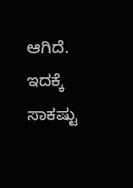ಆಗಿದೆ. ಇದಕ್ಕೆ ಸಾಕಷ್ಟು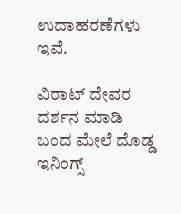ಉದಾಹರಣೆಗಳು ಇವೆ.

ವಿರಾಟ್ ದೇವರ ದರ್ಶನ ಮಾಡಿ ಬಂದ ಮೇಲೆ ದೊಡ್ಡ ಇನಿಂಗ್ಸ್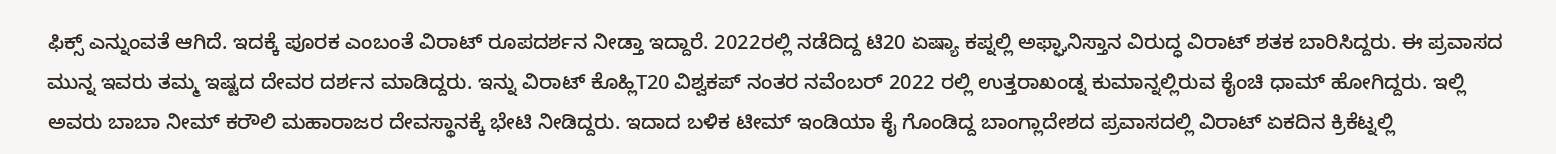ಫಿಕ್ಸ್ ಎನ್ನುಂವತೆ ಆಗಿದೆ. ಇದಕ್ಕೆ ಪೂರಕ ಎಂಬಂತೆ ವಿರಾಟ್ ರೂಪದರ್ಶನ ನೀಡ್ತಾ ಇದ್ದಾರೆ. 2022ರಲ್ಲಿ ನಡೆದಿದ್ದ ಟಿ20 ಏಷ್ಯಾ ಕಪ್ನಲ್ಲಿ ಅಫ್ಘಾನಿಸ್ತಾನ ವಿರುದ್ಧ ವಿರಾಟ್ ಶತಕ ಬಾರಿಸಿದ್ದರು. ಈ ಪ್ರವಾಸದ ಮುನ್ನ ಇವರು ತಮ್ಮ ಇಷ್ಟದ ದೇವರ ದರ್ಶನ ಮಾಡಿದ್ದರು. ಇನ್ನು ವಿರಾಟ್ ಕೊಹ್ಲಿT20 ವಿಶ್ವಕಪ್ ನಂತರ ನವೆಂಬರ್ 2022 ರಲ್ಲಿ ಉತ್ತರಾಖಂಡ್ನ ಕುಮಾನ್ನಲ್ಲಿರುವ ಕೈಂಚಿ ಧಾಮ್ ಹೋಗಿದ್ದರು. ಇಲ್ಲಿ ಅವರು ಬಾಬಾ ನೀಮ್ ಕರೌಲಿ ಮಹಾರಾಜರ ದೇವಸ್ಥಾನಕ್ಕೆ ಭೇಟಿ ನೀಡಿದ್ದರು. ಇದಾದ ಬಳಿಕ ಟೀಮ್ ಇಂಡಿಯಾ ಕೈ ಗೊಂಡಿದ್ದ ಬಾಂಗ್ಲಾದೇಶದ ಪ್ರವಾಸದಲ್ಲಿ ವಿರಾಟ್ ಏಕದಿನ ಕ್ರಿಕೆಟ್ನಲ್ಲಿ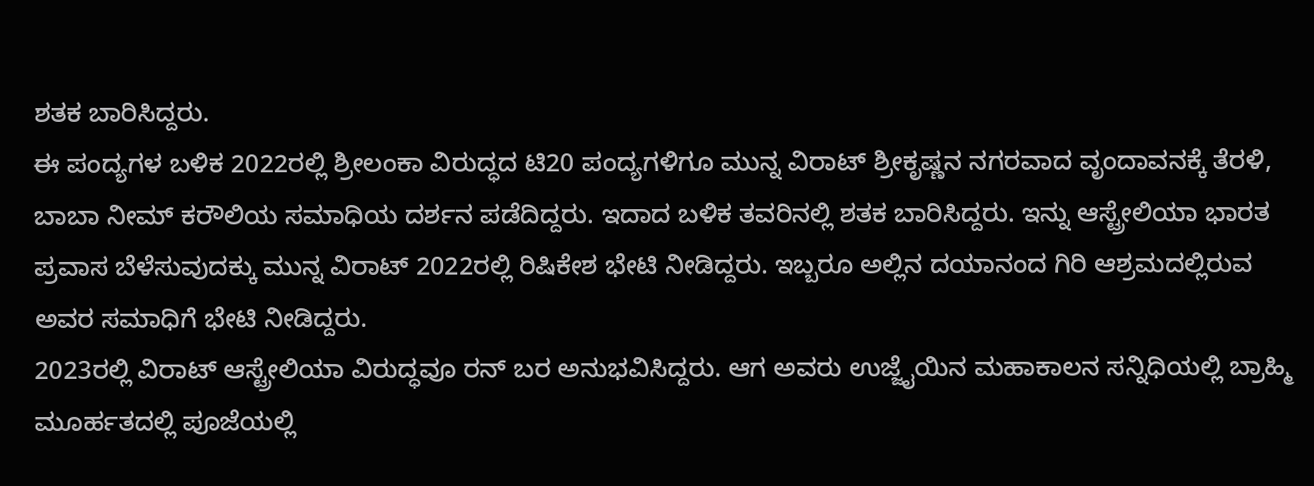ಶತಕ ಬಾರಿಸಿದ್ದರು.
ಈ ಪಂದ್ಯಗಳ ಬಳಿಕ 2022ರಲ್ಲಿ ಶ್ರೀಲಂಕಾ ವಿರುದ್ಧದ ಟಿ20 ಪಂದ್ಯಗಳಿಗೂ ಮುನ್ನ ವಿರಾಟ್ ಶ್ರೀಕೃಷ್ಣನ ನಗರವಾದ ವೃಂದಾವನಕ್ಕೆ ತೆರಳಿ, ಬಾಬಾ ನೀಮ್ ಕರೌಲಿಯ ಸಮಾಧಿಯ ದರ್ಶನ ಪಡೆದಿದ್ದರು. ಇದಾದ ಬಳಿಕ ತವರಿನಲ್ಲಿ ಶತಕ ಬಾರಿಸಿದ್ದರು. ಇನ್ನು ಆಸ್ಟ್ರೇಲಿಯಾ ಭಾರತ ಪ್ರವಾಸ ಬೆಳೆಸುವುದಕ್ಕು ಮುನ್ನ ವಿರಾಟ್ 2022ರಲ್ಲಿ ರಿಷಿಕೇಶ ಭೇಟಿ ನೀಡಿದ್ದರು. ಇಬ್ಬರೂ ಅಲ್ಲಿನ ದಯಾನಂದ ಗಿರಿ ಆಶ್ರಮದಲ್ಲಿರುವ ಅವರ ಸಮಾಧಿಗೆ ಭೇಟಿ ನೀಡಿದ್ದರು.
2023ರಲ್ಲಿ ವಿರಾಟ್ ಆಸ್ಟ್ರೇಲಿಯಾ ವಿರುದ್ಧವೂ ರನ್ ಬರ ಅನುಭವಿಸಿದ್ದರು. ಆಗ ಅವರು ಉಜ್ಜೈಯಿನ ಮಹಾಕಾಲನ ಸನ್ನಿಧಿಯಲ್ಲಿ ಬ್ರಾಹ್ಮಿ ಮೂರ್ಹತದಲ್ಲಿ ಪೂಜೆಯಲ್ಲಿ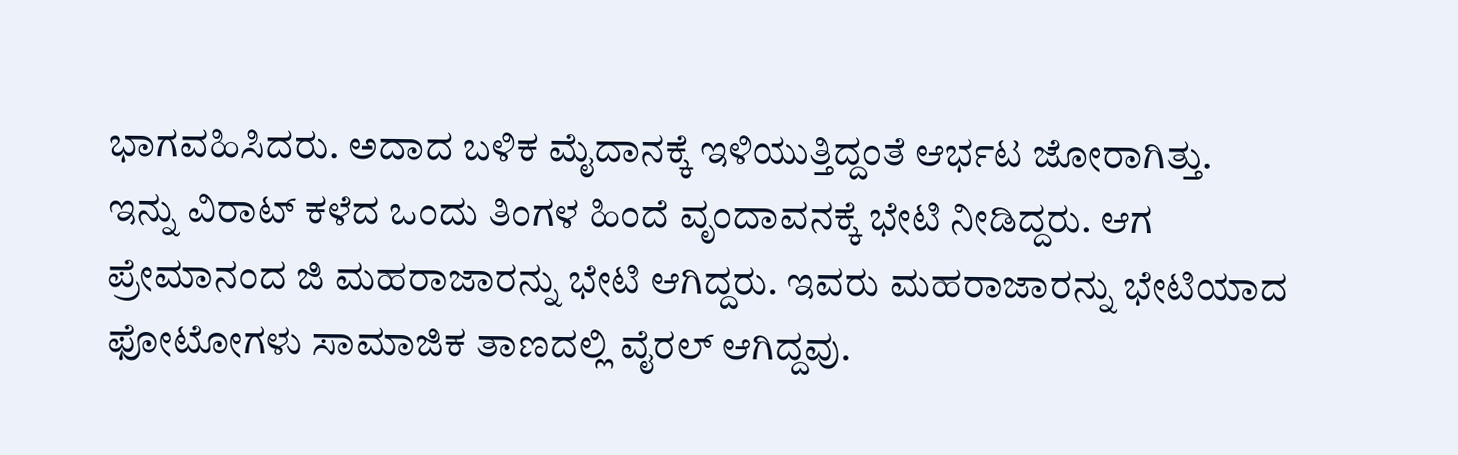ಭಾಗವಹಿಸಿದರು. ಅದಾದ ಬಳಿಕ ಮೈದಾನಕ್ಕೆ ಇಳಿಯುತ್ತಿದ್ದಂತೆ ಆರ್ಭಟ ಜೋರಾಗಿತ್ತು.
ಇನ್ನು ವಿರಾಟ್ ಕಳೆದ ಒಂದು ತಿಂಗಳ ಹಿಂದೆ ವೃಂದಾವನಕ್ಕೆ ಭೇಟಿ ನೀಡಿದ್ದರು. ಆಗ ಪ್ರೇಮಾನಂದ ಜಿ ಮಹರಾಜಾರನ್ನು ಭೇಟಿ ಆಗಿದ್ದರು. ಇವರು ಮಹರಾಜಾರನ್ನು ಭೇಟಿಯಾದ ಫೋಟೋಗಳು ಸಾಮಾಜಿಕ ತಾಣದಲ್ಲಿ ವೈರಲ್ ಆಗಿದ್ದವು.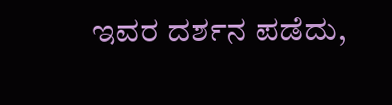ಇವರ ದರ್ಶನ ಪಡೆದು,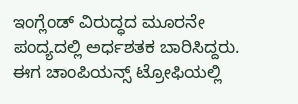ಇಂಗ್ಲೆಂಡ್ ವಿರುದ್ಧದ ಮೂರನೇ ಪಂದ್ಯದಲ್ಲಿ ಅರ್ಧಶತಕ ಬಾರಿಸಿದ್ದರು. ಈಗ ಚಾಂಪಿಯನ್ಸ್ ಟ್ರೋಫಿಯಲ್ಲಿ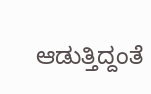ಆಡುತ್ತಿದ್ದಂತೆ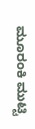ಮೂರಂಕಿ ಮುಟ್ಟಿ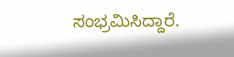ಸಂಭ್ರಮಿಸಿದ್ದಾರೆ.